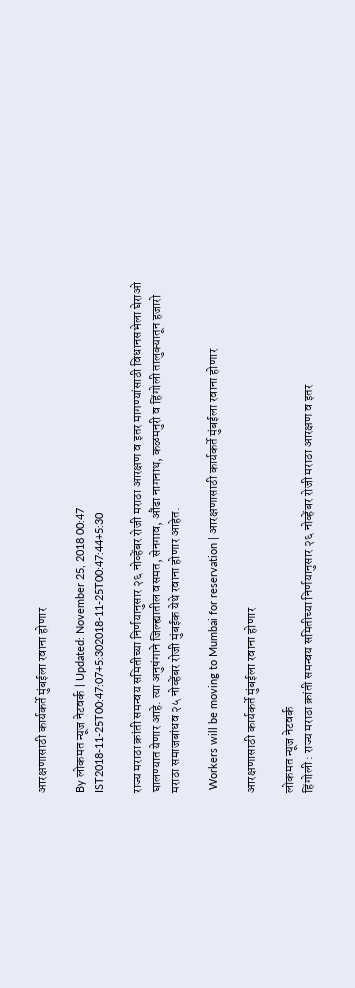आरक्षणासाठी कार्यकर्ते मुंबईला रवाना होणार

By लोकमत न्यूज नेटवर्क | Updated: November 25, 2018 00:47 IST2018-11-25T00:47:07+5:302018-11-25T00:47:44+5:30

राज्य मराठा क्रांती समन्वय समितीच्या निर्णयानुसार २६ नोव्हेंबर रोजी मराठा आरक्षण व इतर मागण्यांसाठी विधानसभेला घेराओ घालण्यात येणार आहे. त्या अनुषंगाने जिल्ह्यातील वसमत, सेनगाव, औंढा नागनाथ, कळमनुरी व हिंगोली तालुक्यातून हजारो मराठा समाजबांधव २५ नोव्हेंबर रोजी मुंबईक येथे रवाना होणार आहेत.

 Workers will be moving to Mumbai for reservation | आरक्षणासाठी कार्यकर्ते मुंबईला रवाना होणार

आरक्षणासाठी कार्यकर्ते मुंबईला रवाना होणार

लोकमत न्यूज नेटवर्क
हिंगोली : राज्य मराठा क्रांती समन्वय समितीच्या निर्णयानुसार २६ नोव्हेंबर रोजी मराठा आरक्षण व इतर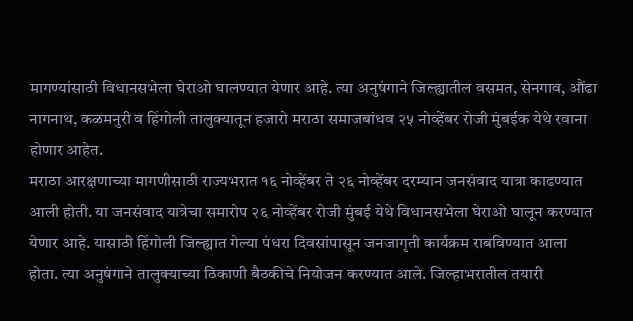मागण्यांसाठी विधानसभेला घेराओ घालण्यात येणार आहे. त्या अनुषंगाने जिल्ह्यातील वसमत, सेनगाव, औंढा नागनाथ, कळमनुरी व हिंगोली तालुक्यातून हजारो मराठा समाजबांधव २५ नोव्हेंबर रोजी मुंबईक येथे रवाना होणार आहेत.
मराठा आरक्षणाच्या मागणीसाठी राज्यभरात १६ नोव्हेंबर ते २६ नोव्हेंबर दरम्यान जनसंवाद यात्रा काढण्यात आली होती. या जनसंवाद यात्रेचा समारोप २६ नोव्हेंबर रोजी मुंबई येथे विधानसभेला घेराओ घालून करण्यात येणार आहे. यासाठी हिंगोली जिल्ह्यात गेल्या पंधरा दिवसांपासून जनजागृती कार्यक्रम राबविण्यात आला होता. त्या अनुषंगाने तालुक्याच्या ठिकाणी बैठकीचे नियोजन करण्यात आले. जिल्हाभरातील तयारी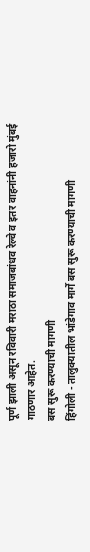पूर्ण झाली असून रविवारी मराठा समाजबांधव रेल्वे व इतर वाहनांनी हजारो मुंबई गाठणार आहेत.
बस सुरू करण्याची मागणी
हिंगोली - तालुक्यातील भांडेगाव मार्गे बस सुरू करण्याची मागणी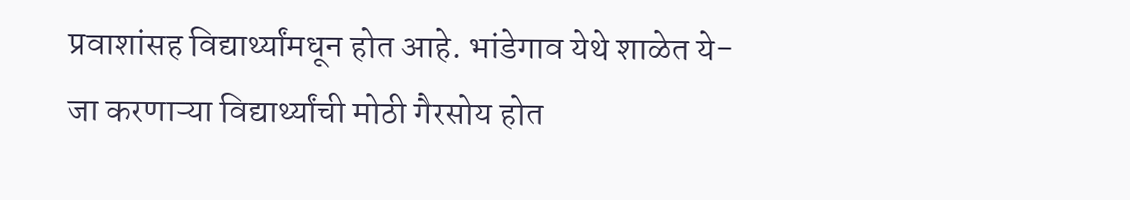प्रवाशांसह विद्यार्थ्यांमधून होत आहे. भांडेगाव येथे शाळेत ये-जा करणाऱ्या विद्यार्थ्यांची मोठी गैरसोय होत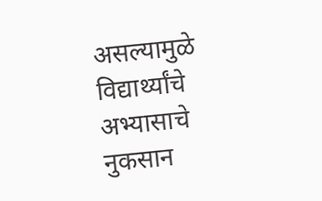असल्यामुळे विद्यार्थ्यांचे अभ्यासाचे नुकसान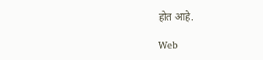होत आहे.

Web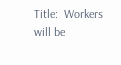Title:  Workers will be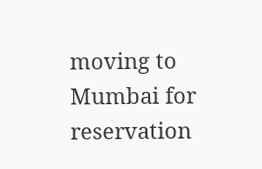moving to Mumbai for reservation